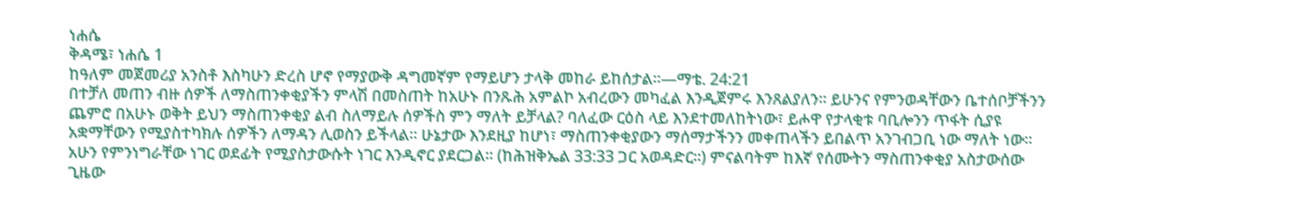ነሐሴ
ቅዳሜ፣ ነሐሴ 1
ከዓለም መጀመሪያ አንስቶ እስካሁን ድረስ ሆኖ የማያውቅ ዳግመኛም የማይሆን ታላቅ መከራ ይከሰታል።—ማቴ. 24:21
በተቻለ መጠን ብዙ ሰዎች ለማስጠንቀቂያችን ምላሽ በመስጠት ከአሁኑ በንጹሕ አምልኮ አብረውን መካፈል እንዲጀምሩ እንጸልያለን። ይሁንና የምንወዳቸውን ቤተሰቦቻችንን ጨምሮ በአሁኑ ወቅት ይህን ማስጠንቀቂያ ልብ ስለማይሉ ሰዎችስ ምን ማለት ይቻላል? ባለፈው ርዕስ ላይ እንደተመለከትነው፣ ይሖዋ የታላቂቱ ባቢሎንን ጥፋት ሲያዩ አቋማቸውን የሚያስተካክሉ ሰዎችን ለማዳን ሊወስን ይችላል። ሁኔታው እንደዚያ ከሆነ፣ ማስጠንቀቂያውን ማሰማታችንን መቀጠላችን ይበልጥ አንገብጋቢ ነው ማለት ነው። አሁን የምንነግራቸው ነገር ወደፊት የሚያስታውሱት ነገር እንዲኖር ያደርጋል። (ከሕዝቅኤል 33:33 ጋር አወዳድር።) ምናልባትም ከእኛ የሰሙትን ማስጠንቀቂያ አስታውሰው ጊዜው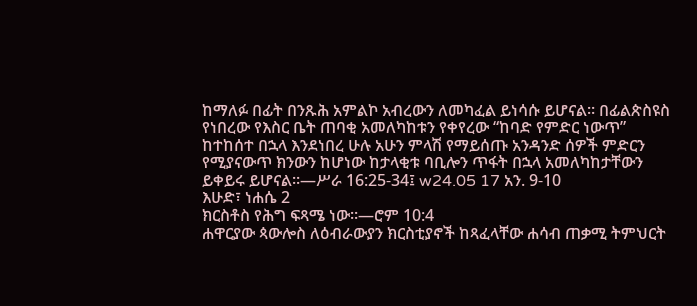ከማለፉ በፊት በንጹሕ አምልኮ አብረውን ለመካፈል ይነሳሱ ይሆናል። በፊልጵስዩስ የነበረው የእስር ቤት ጠባቂ አመለካከቱን የቀየረው “ከባድ የምድር ነውጥ” ከተከሰተ በኋላ እንደነበረ ሁሉ አሁን ምላሽ የማይሰጡ አንዳንድ ሰዎች ምድርን የሚያናውጥ ክንውን ከሆነው ከታላቂቱ ባቢሎን ጥፋት በኋላ አመለካከታቸውን ይቀይሩ ይሆናል።—ሥራ 16:25-34፤ w24.05 17 አን. 9-10
እሁድ፣ ነሐሴ 2
ክርስቶስ የሕግ ፍጻሜ ነው።—ሮም 10:4
ሐዋርያው ጳውሎስ ለዕብራውያን ክርስቲያኖች ከጻፈላቸው ሐሳብ ጠቃሚ ትምህርት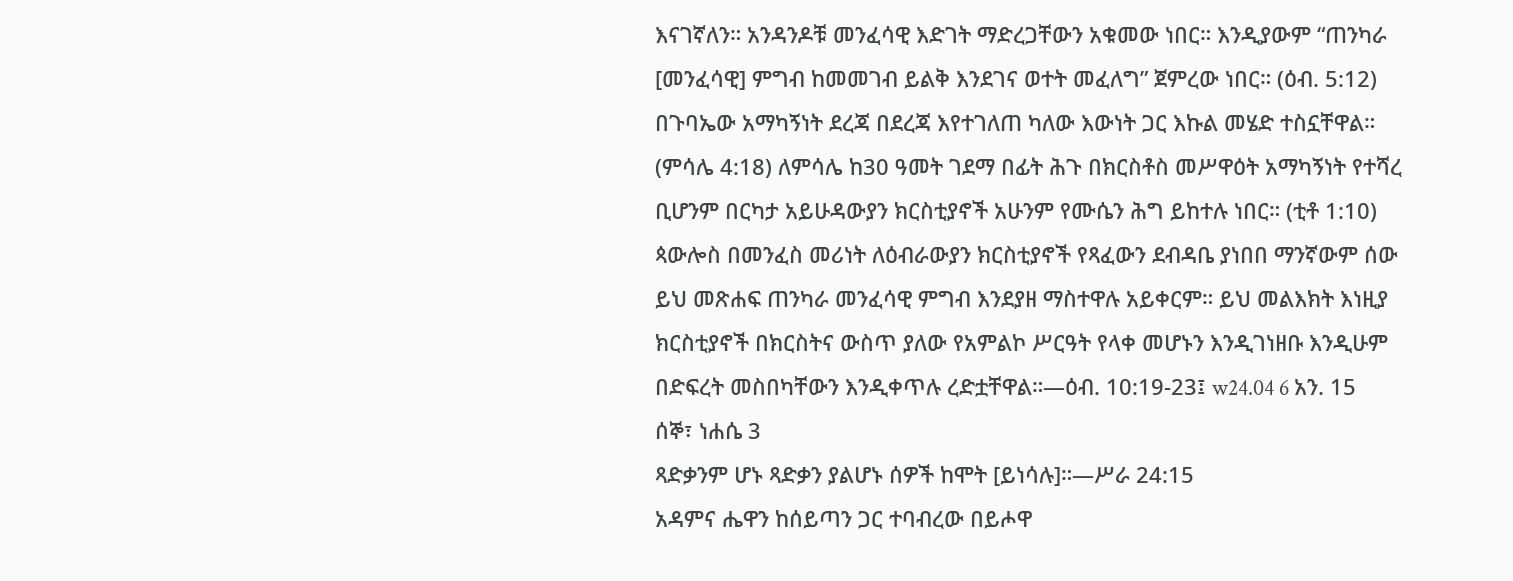እናገኛለን። አንዳንዶቹ መንፈሳዊ እድገት ማድረጋቸውን አቁመው ነበር። እንዲያውም “ጠንካራ [መንፈሳዊ] ምግብ ከመመገብ ይልቅ እንደገና ወተት መፈለግ” ጀምረው ነበር። (ዕብ. 5:12) በጉባኤው አማካኝነት ደረጃ በደረጃ እየተገለጠ ካለው እውነት ጋር እኩል መሄድ ተስኗቸዋል። (ምሳሌ 4:18) ለምሳሌ ከ30 ዓመት ገደማ በፊት ሕጉ በክርስቶስ መሥዋዕት አማካኝነት የተሻረ ቢሆንም በርካታ አይሁዳውያን ክርስቲያኖች አሁንም የሙሴን ሕግ ይከተሉ ነበር። (ቲቶ 1:10) ጳውሎስ በመንፈስ መሪነት ለዕብራውያን ክርስቲያኖች የጻፈውን ደብዳቤ ያነበበ ማንኛውም ሰው ይህ መጽሐፍ ጠንካራ መንፈሳዊ ምግብ እንደያዘ ማስተዋሉ አይቀርም። ይህ መልእክት እነዚያ ክርስቲያኖች በክርስትና ውስጥ ያለው የአምልኮ ሥርዓት የላቀ መሆኑን እንዲገነዘቡ እንዲሁም በድፍረት መስበካቸውን እንዲቀጥሉ ረድቷቸዋል።—ዕብ. 10:19-23፤ w24.04 6 አን. 15
ሰኞ፣ ነሐሴ 3
ጻድቃንም ሆኑ ጻድቃን ያልሆኑ ሰዎች ከሞት [ይነሳሉ]።—ሥራ 24:15
አዳምና ሔዋን ከሰይጣን ጋር ተባብረው በይሖዋ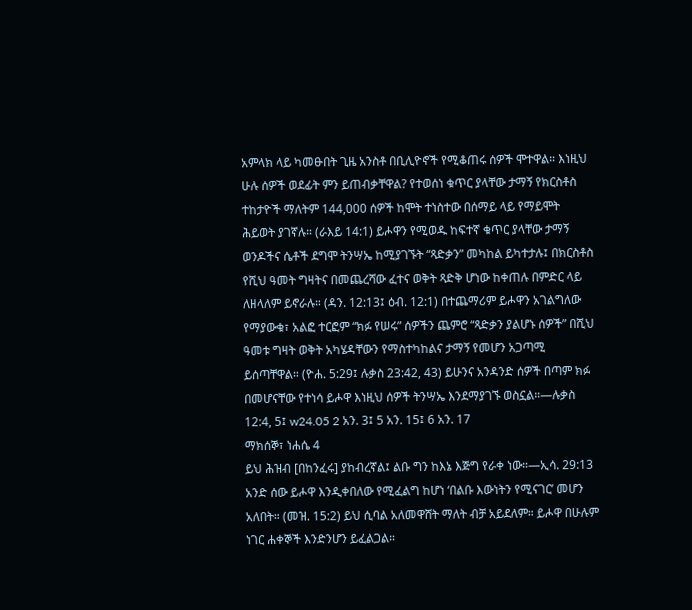አምላክ ላይ ካመፁበት ጊዜ አንስቶ በቢሊዮኖች የሚቆጠሩ ሰዎች ሞተዋል። እነዚህ ሁሉ ሰዎች ወደፊት ምን ይጠብቃቸዋል? የተወሰነ ቁጥር ያላቸው ታማኝ የክርስቶስ ተከታዮች ማለትም 144,000 ሰዎች ከሞት ተነስተው በሰማይ ላይ የማይሞት ሕይወት ያገኛሉ። (ራእይ 14:1) ይሖዋን የሚወዱ ከፍተኛ ቁጥር ያላቸው ታማኝ ወንዶችና ሴቶች ደግሞ ትንሣኤ ከሚያገኙት “ጻድቃን” መካከል ይካተታሉ፤ በክርስቶስ የሺህ ዓመት ግዛትና በመጨረሻው ፈተና ወቅት ጻድቅ ሆነው ከቀጠሉ በምድር ላይ ለዘላለም ይኖራሉ። (ዳን. 12:13፤ ዕብ. 12:1) በተጨማሪም ይሖዋን አገልግለው የማያውቁ፣ አልፎ ተርፎም “ክፉ የሠሩ” ሰዎችን ጨምሮ “ጻድቃን ያልሆኑ ሰዎች” በሺህ ዓመቱ ግዛት ወቅት አካሄዳቸውን የማስተካከልና ታማኝ የመሆን አጋጣሚ ይሰጣቸዋል። (ዮሐ. 5:29፤ ሉቃስ 23:42, 43) ይሁንና አንዳንድ ሰዎች በጣም ክፉ በመሆናቸው የተነሳ ይሖዋ እነዚህ ሰዎች ትንሣኤ እንደማያገኙ ወስኗል።—ሉቃስ 12:4, 5፤ w24.05 2 አን. 3፤ 5 አን. 15፤ 6 አን. 17
ማክሰኞ፣ ነሐሴ 4
ይህ ሕዝብ [በከንፈሩ] ያከብረኛል፤ ልቡ ግን ከእኔ እጅግ የራቀ ነው።—ኢሳ. 29:13
አንድ ሰው ይሖዋ እንዲቀበለው የሚፈልግ ከሆነ ‘በልቡ እውነትን የሚናገር’ መሆን አለበት። (መዝ. 15:2) ይህ ሲባል አለመዋሸት ማለት ብቻ አይደለም። ይሖዋ በሁሉም ነገር ሐቀኞች እንድንሆን ይፈልጋል።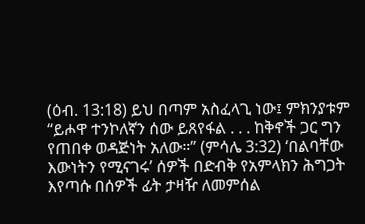(ዕብ. 13:18) ይህ በጣም አስፈላጊ ነው፤ ምክንያቱም “ይሖዋ ተንኮለኛን ሰው ይጸየፋል . . . ከቅኖች ጋር ግን የጠበቀ ወዳጅነት አለው።” (ምሳሌ 3:32) ‘በልባቸው እውነትን የሚናገሩ’ ሰዎች በድብቅ የአምላክን ሕግጋት እየጣሱ በሰዎች ፊት ታዛዥ ለመምሰል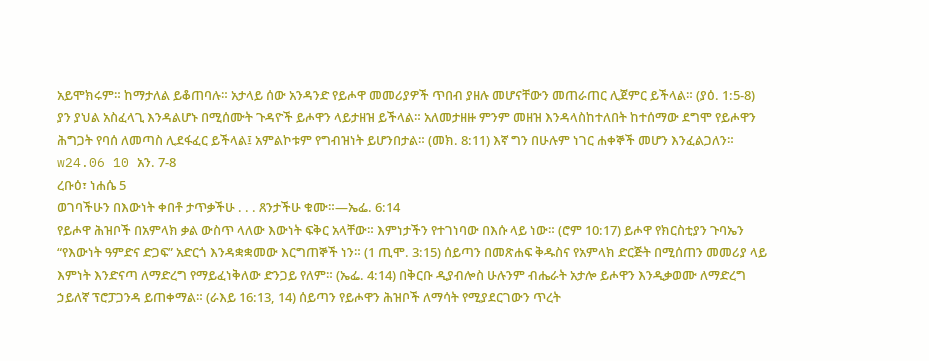አይሞክሩም። ከማታለል ይቆጠባሉ። አታላይ ሰው አንዳንድ የይሖዋ መመሪያዎች ጥበብ ያዘሉ መሆናቸውን መጠራጠር ሊጀምር ይችላል። (ያዕ. 1:5-8) ያን ያህል አስፈላጊ እንዳልሆኑ በሚሰሙት ጉዳዮች ይሖዋን ላይታዘዝ ይችላል። አለመታዘዙ ምንም መዘዝ እንዳላስከተለበት ከተሰማው ደግሞ የይሖዋን ሕግጋት የባሰ ለመጣስ ሊደፋፈር ይችላል፤ አምልኮቱም የግብዝነት ይሆንበታል። (መክ. 8:11) እኛ ግን በሁሉም ነገር ሐቀኞች መሆን እንፈልጋለን። w24.06 10 አን. 7-8
ረቡዕ፣ ነሐሴ 5
ወገባችሁን በእውነት ቀበቶ ታጥቃችሁ . . . ጸንታችሁ ቁሙ።—ኤፌ. 6:14
የይሖዋ ሕዝቦች በአምላክ ቃል ውስጥ ላለው እውነት ፍቅር አላቸው። እምነታችን የተገነባው በእሱ ላይ ነው። (ሮም 10:17) ይሖዋ የክርስቲያን ጉባኤን “የእውነት ዓምድና ድጋፍ” አድርጎ እንዳቋቋመው እርግጠኞች ነን። (1 ጢሞ. 3:15) ሰይጣን በመጽሐፍ ቅዱስና የአምላክ ድርጅት በሚሰጠን መመሪያ ላይ እምነት እንድናጣ ለማድረግ የማይፈነቅለው ድንጋይ የለም። (ኤፌ. 4:14) በቅርቡ ዲያብሎስ ሁሉንም ብሔራት አታሎ ይሖዋን እንዲቃወሙ ለማድረግ ኃይለኛ ፕሮፓጋንዳ ይጠቀማል። (ራእይ 16:13, 14) ሰይጣን የይሖዋን ሕዝቦች ለማሳት የሚያደርገውን ጥረት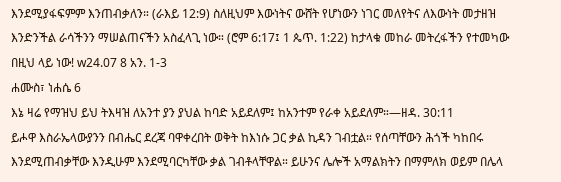እንደሚያፋፍምም እንጠብቃለን። (ራእይ 12:9) ስለዚህም እውነትና ውሸት የሆነውን ነገር መለየትና ለእውነት መታዘዝ እንድንችል ራሳችንን ማሠልጠናችን አስፈላጊ ነው። (ሮም 6:17፤ 1 ጴጥ. 1:22) ከታላቁ መከራ መትረፋችን የተመካው በዚህ ላይ ነው! w24.07 8 አን. 1-3
ሐሙስ፣ ነሐሴ 6
እኔ ዛሬ የማዝህ ይህ ትእዛዝ ለአንተ ያን ያህል ከባድ አይደለም፤ ከአንተም የራቀ አይደለም።—ዘዳ. 30:11
ይሖዋ እስራኤላውያንን በብሔር ደረጃ ባዋቀረበት ወቅት ከእነሱ ጋር ቃል ኪዳን ገብቷል። የሰጣቸውን ሕጎች ካከበሩ እንደሚጠብቃቸው እንዲሁም እንደሚባርካቸው ቃል ገብቶላቸዋል። ይሁንና ሌሎች አማልክትን በማምለክ ወይም በሌላ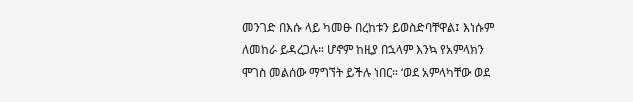መንገድ በእሱ ላይ ካመፁ በረከቱን ይወስድባቸዋል፤ እነሱም ለመከራ ይዳረጋሉ። ሆኖም ከዚያ በኋላም እንኳ የአምላክን ሞገስ መልሰው ማግኘት ይችሉ ነበር። ‘ወደ አምላካቸው ወደ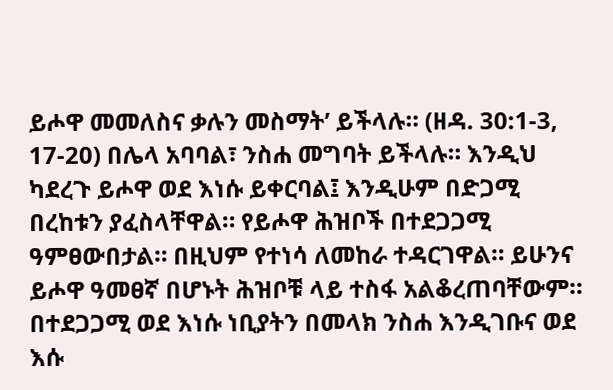ይሖዋ መመለስና ቃሉን መስማት’ ይችላሉ። (ዘዳ. 30:1-3, 17-20) በሌላ አባባል፣ ንስሐ መግባት ይችላሉ። እንዲህ ካደረጉ ይሖዋ ወደ እነሱ ይቀርባል፤ እንዲሁም በድጋሚ በረከቱን ያፈስላቸዋል። የይሖዋ ሕዝቦች በተደጋጋሚ ዓምፀውበታል። በዚህም የተነሳ ለመከራ ተዳርገዋል። ይሁንና ይሖዋ ዓመፀኛ በሆኑት ሕዝቦቹ ላይ ተስፋ አልቆረጠባቸውም። በተደጋጋሚ ወደ እነሱ ነቢያትን በመላክ ንስሐ እንዲገቡና ወደ እሱ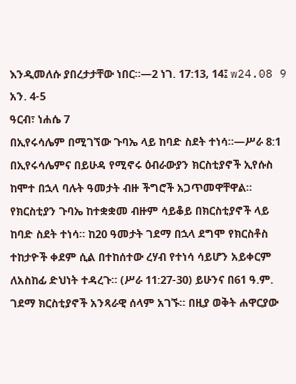እንዲመለሱ ያበረታታቸው ነበር።—2 ነገ. 17:13, 14፤ w24.08 9 አን. 4-5
ዓርብ፣ ነሐሴ 7
በኢየሩሳሌም በሚገኘው ጉባኤ ላይ ከባድ ስደት ተነሳ።—ሥራ 8:1
በኢየሩሳሌምና በይሁዳ የሚኖሩ ዕብራውያን ክርስቲያኖች ኢየሱስ ከሞተ በኋላ ባሉት ዓመታት ብዙ ችግሮች አጋጥመዋቸዋል። የክርስቲያን ጉባኤ ከተቋቋመ ብዙም ሳይቆይ በክርስቲያኖች ላይ ከባድ ስደት ተነሳ። ከ20 ዓመታት ገደማ በኋላ ደግሞ የክርስቶስ ተከታዮች ቀደም ሲል በተከሰተው ረሃብ የተነሳ ሳይሆን አይቀርም ለአስከፊ ድህነት ተዳረጉ። (ሥራ 11:27-30) ይሁንና በ61 ዓ.ም. ገደማ ክርስቲያኖች አንጻራዊ ሰላም አገኙ። በዚያ ወቅት ሐዋርያው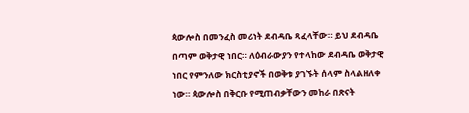ጳውሎስ በመንፈስ መሪነት ደብዳቤ ጻፈላቸው። ይህ ደብዳቤ በጣም ወቅታዊ ነበር። ለዕብራውያን የተላከው ደብዳቤ ወቅታዊ ነበር የምንለው ክርስቲያኖች በወቅቱ ያገኙት ሰላም ስላልዘለቀ ነው። ጳውሎስ በቅርቡ የሚጠብቃቸውን መከራ በጽናት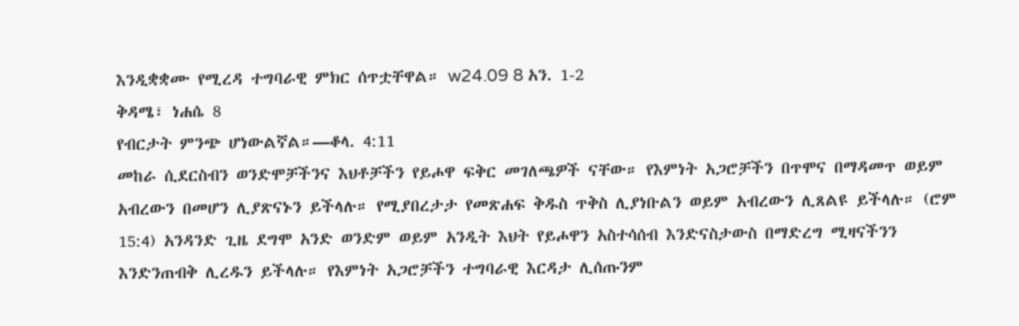እንዲቋቋሙ የሚረዳ ተግባራዊ ምክር ሰጥቷቸዋል። w24.09 8 አን. 1-2
ቅዳሜ፣ ነሐሴ 8
የብርታት ምንጭ ሆነውልኛል።—ቆላ. 4:11
መከራ ሲደርስብን ወንድሞቻችንና እህቶቻችን የይሖዋ ፍቅር መገለጫዎች ናቸው። የእምነት አጋሮቻችን በጥሞና በማዳመጥ ወይም አብረውን በመሆን ሊያጽናኑን ይችላሉ። የሚያበረታታ የመጽሐፍ ቅዱስ ጥቅስ ሊያነቡልን ወይም አብረውን ሊጸልዩ ይችላሉ። (ሮም 15:4) አንዳንድ ጊዜ ደግሞ አንድ ወንድም ወይም አንዲት እህት የይሖዋን አስተሳሰብ እንድናስታውስ በማድረግ ሚዛናችንን እንድንጠብቅ ሊረዱን ይችላሉ። የእምነት አጋሮቻችን ተግባራዊ እርዳታ ሊሰጡንም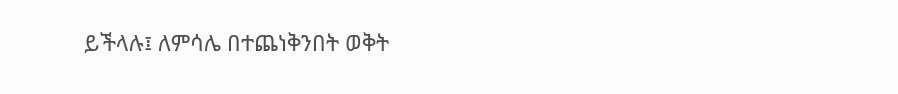ይችላሉ፤ ለምሳሌ በተጨነቅንበት ወቅት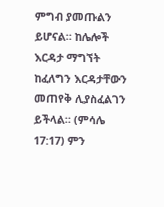ምግብ ያመጡልን ይሆናል። ከሌሎች እርዳታ ማግኘት ከፈለግን እርዳታቸውን መጠየቅ ሊያስፈልገን ይችላል። (ምሳሌ 17:17) ምን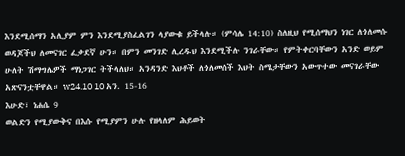እንደሚሰማን አሊያም ምን እንደሚያስፈልገን ላያውቁ ይችላሉ። (ምሳሌ 14:10) ስለዚህ የሚሰማህን ነገር ለጎለመሱ ወዳጆችህ ለመናገር ፈቃደኛ ሁን። በምን መንገድ ሊረዱህ እንደሚችሉ ንገራቸው። የምትቀርባቸውን አንድ ወይም ሁለት ሽማግሌዎች ማነጋገር ትችላለህ። አንዳንድ እህቶች ለጎለመሰች እህት ስሜታቸውን አውጥተው መናገራቸው አጽናንቷቸዋል። w24.10 10 አን. 15-16
እሁድ፣ ነሐሴ 9
ወልድን የሚያውቅና በእሱ የሚያምን ሁሉ የዘላለም ሕይወት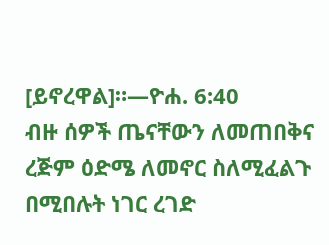[ይኖረዋል]።—ዮሐ. 6:40
ብዙ ሰዎች ጤናቸውን ለመጠበቅና ረጅም ዕድሜ ለመኖር ስለሚፈልጉ በሚበሉት ነገር ረገድ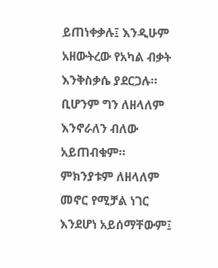ይጠነቀቃሉ፤ እንዲሁም አዘውትረው የአካል ብቃት እንቅስቃሴ ያደርጋሉ። ቢሆንም ግን ለዘላለም እንኖራለን ብለው አይጠብቁም። ምክንያቱም ለዘላለም መኖር የሚቻል ነገር እንደሆነ አይሰማቸውም፤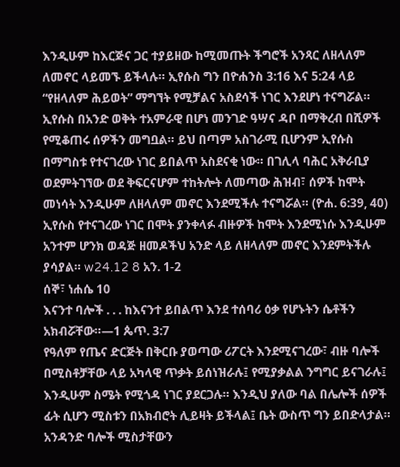እንዲሁም ከእርጅና ጋር ተያይዘው ከሚመጡት ችግሮች አንጻር ለዘላለም ለመኖር ላይመኙ ይችላሉ። ኢየሱስ ግን በዮሐንስ 3:16 እና 5:24 ላይ “የዘላለም ሕይወት” ማግኘት የሚቻልና አስደሳች ነገር እንደሆነ ተናግሯል። ኢየሱስ በአንድ ወቅት ተአምራዊ በሆነ መንገድ ዓሣና ዳቦ በማቅረብ በሺዎች የሚቆጠሩ ሰዎችን መግቧል። ይህ በጣም አስገራሚ ቢሆንም ኢየሱስ በማግስቱ የተናገረው ነገር ይበልጥ አስደናቂ ነው። በገሊላ ባሕር አቅራቢያ ወደምትገኘው ወደ ቅፍርናሆም ተከትሎት ለመጣው ሕዝብ፣ ሰዎች ከሞት መነሳት እንዲሁም ለዘላለም መኖር እንደሚችሉ ተናግሯል። (ዮሐ. 6:39, 40) ኢየሱስ የተናገረው ነገር በሞት ያንቀላፉ ብዙዎች ከሞት እንደሚነሱ እንዲሁም አንተም ሆንክ ወዳጅ ዘመዶችህ አንድ ላይ ለዘላለም መኖር እንደምትችሉ ያሳያል። w24.12 8 አን. 1-2
ሰኞ፣ ነሐሴ 10
እናንተ ባሎች . . . ከእናንተ ይበልጥ እንደ ተሰባሪ ዕቃ የሆኑትን ሴቶችን አክብሯቸው።—1 ጴጥ. 3:7
የዓለም የጤና ድርጅት በቅርቡ ያወጣው ሪፖርት እንደሚናገረው፣ ብዙ ባሎች በሚስቶቻቸው ላይ አካላዊ ጥቃት ይሰነዝራሉ፤ የሚያቃልል ንግግር ይናገራሉ፤ እንዲሁም ስሜት የሚጎዳ ነገር ያደርጋሉ። እንዲህ ያለው ባል በሌሎች ሰዎች ፊት ሲሆን ሚስቱን በአክብሮት ሊይዛት ይችላል፤ ቤት ውስጥ ግን ይበድላታል። አንዳንድ ባሎች ሚስታቸውን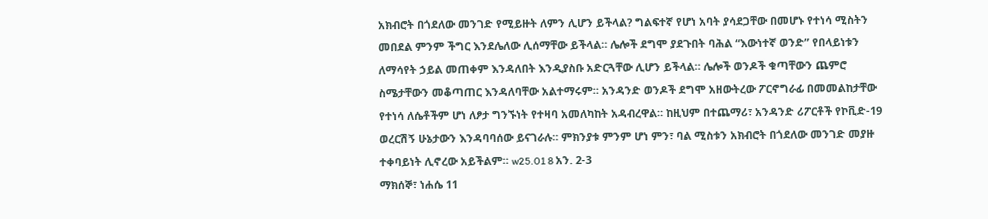አክብሮት በጎደለው መንገድ የሚይዙት ለምን ሊሆን ይችላል? ግልፍተኛ የሆነ አባት ያሳደጋቸው በመሆኑ የተነሳ ሚስትን መበደል ምንም ችግር እንደሌለው ሊሰማቸው ይችላል። ሌሎች ደግሞ ያደጉበት ባሕል “እውነተኛ ወንድ” የበላይነቱን ለማሳየት ኃይል መጠቀም እንዳለበት እንዲያስቡ አድርጓቸው ሊሆን ይችላል። ሌሎች ወንዶች ቁጣቸውን ጨምሮ ስሜታቸውን መቆጣጠር እንዳለባቸው አልተማሩም። አንዳንድ ወንዶች ደግሞ አዘውትረው ፖርኖግራፊ በመመልከታቸው የተነሳ ለሴቶችም ሆነ ለፆታ ግንኙነት የተዛባ አመለካከት አዳብረዋል። ከዚህም በተጨማሪ፣ አንዳንድ ሪፖርቶች የኮቪድ-19 ወረርሽኝ ሁኔታውን እንዳባባሰው ይናገራሉ። ምክንያቱ ምንም ሆነ ምን፣ ባል ሚስቱን አክብሮት በጎደለው መንገድ መያዙ ተቀባይነት ሊኖረው አይችልም። w25.01 8 አን. 2-3
ማክሰኞ፣ ነሐሴ 11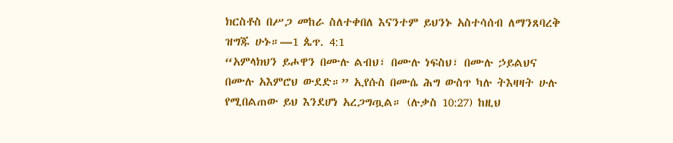ክርስቶስ በሥጋ መከራ ስለተቀበለ እናንተም ይህንኑ አስተሳሰብ ለማንጸባረቅ ዝግጁ ሁኑ።—1 ጴጥ. 4:1
“አምላክህን ይሖዋን በሙሉ ልብህ፣ በሙሉ ነፍስህ፣ በሙሉ ኃይልህና በሙሉ አእምሮህ ውደድ።” ኢየሱስ በሙሴ ሕግ ውስጥ ካሉ ትእዛዛት ሁሉ የሚበልጠው ይህ እንደሆነ አረጋግጧል። (ሉቃስ 10:27) ከዚህ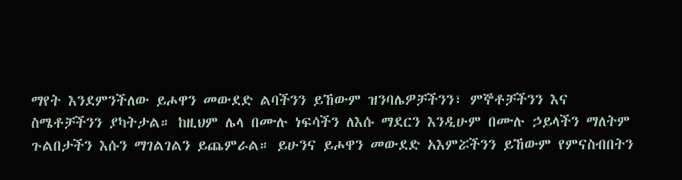ማየት እንደምንችለው ይሖዋን መውደድ ልባችንን ይኸውም ዝንባሌዎቻችንን፣ ምኞቶቻችንን እና ስሜቶቻችንን ያካትታል። ከዚህም ሌላ በሙሉ ነፍሳችን ለእሱ ማደርን እንዲሁም በሙሉ ኃይላችን ማለትም ጉልበታችን እሱን ማገልገልን ይጨምራል። ይሁንና ይሖዋን መውደድ አእምሯችንን ይኸውም የምናስብበትን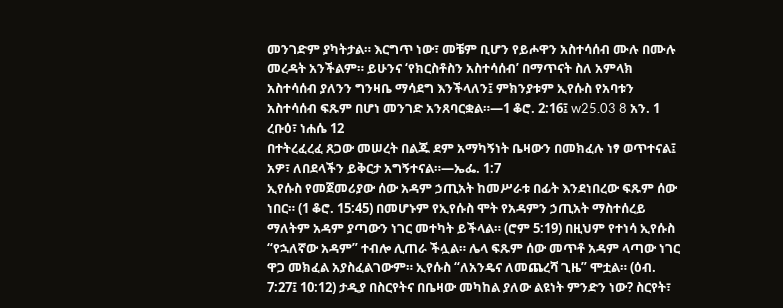መንገድም ያካትታል። እርግጥ ነው፣ መቼም ቢሆን የይሖዋን አስተሳሰብ ሙሉ በሙሉ መረዳት አንችልም። ይሁንና ‘የክርስቶስን አስተሳሰብ’ በማጥናት ስለ አምላክ አስተሳሰብ ያለንን ግንዛቤ ማሳደግ እንችላለን፤ ምክንያቱም ኢየሱስ የአባቱን አስተሳሰብ ፍጹም በሆነ መንገድ አንጸባርቋል።—1 ቆሮ. 2:16፤ w25.03 8 አን. 1
ረቡዕ፣ ነሐሴ 12
በተትረፈረፈ ጸጋው መሠረት በልጁ ደም አማካኝነት ቤዛውን በመክፈሉ ነፃ ወጥተናል፤ አዎ፣ ለበደላችን ይቅርታ አግኝተናል።—ኤፌ. 1:7
ኢየሱስ የመጀመሪያው ሰው አዳም ኃጢአት ከመሥራቱ በፊት እንደነበረው ፍጹም ሰው ነበር። (1 ቆሮ. 15:45) በመሆኑም የኢየሱስ ሞት የአዳምን ኃጢአት ማስተሰረይ ማለትም አዳም ያጣውን ነገር መተካት ይችላል። (ሮም 5:19) በዚህም የተነሳ ኢየሱስ “የኋለኛው አዳም” ተብሎ ሊጠራ ችሏል። ሌላ ፍጹም ሰው መጥቶ አዳም ላጣው ነገር ዋጋ መክፈል አያስፈልገውም። ኢየሱስ “ለአንዴና ለመጨረሻ ጊዜ” ሞቷል። (ዕብ. 7:27፤ 10:12) ታዲያ በስርየትና በቤዛው መካከል ያለው ልዩነት ምንድን ነው? ስርየት፣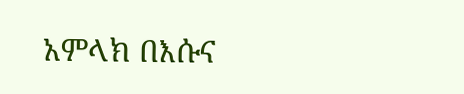አምላክ በእሱና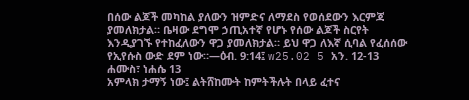በሰው ልጆች መካከል ያለውን ዝምድና ለማደስ የወሰደውን እርምጃ ያመለክታል። ቤዛው ደግሞ ኃጢአተኛ የሆኑ የሰው ልጆች ስርየት እንዲያገኙ የተከፈለውን ዋጋ ያመለክታል። ይህ ዋጋ ለእኛ ሲባል የፈሰሰው የኢየሱስ ውድ ደም ነው።—ዕብ. 9:14፤ w25.02 5 አን. 12-13
ሐሙስ፣ ነሐሴ 13
አምላክ ታማኝ ነው፤ ልትሸከሙት ከምትችሉት በላይ ፈተና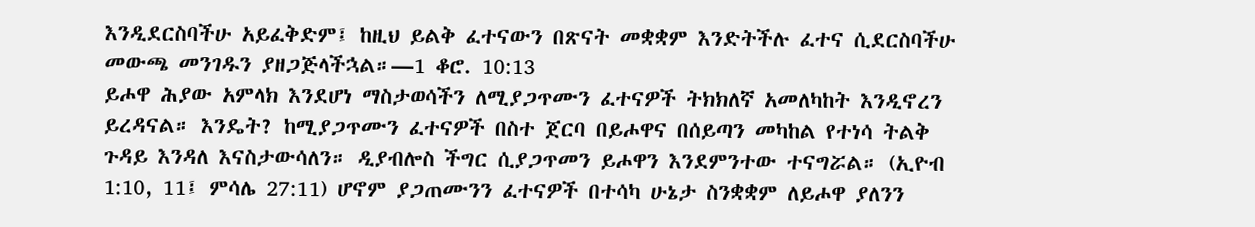እንዲደርስባችሁ አይፈቅድም፤ ከዚህ ይልቅ ፈተናውን በጽናት መቋቋም እንድትችሉ ፈተና ሲደርስባችሁ መውጫ መንገዱን ያዘጋጅላችኋል።—1 ቆሮ. 10:13
ይሖዋ ሕያው አምላክ እንደሆነ ማስታወሳችን ለሚያጋጥሙን ፈተናዎች ትክክለኛ አመለካከት እንዲኖረን ይረዳናል። እንዴት? ከሚያጋጥሙን ፈተናዎች በስተ ጀርባ በይሖዋና በሰይጣን መካከል የተነሳ ትልቅ ጉዳይ እንዳለ እናስታውሳለን። ዲያብሎስ ችግር ሲያጋጥመን ይሖዋን እንደምንተው ተናግሯል። (ኢዮብ 1:10, 11፤ ምሳሌ 27:11) ሆኖም ያጋጠሙንን ፈተናዎች በተሳካ ሁኔታ ስንቋቋም ለይሖዋ ያለንን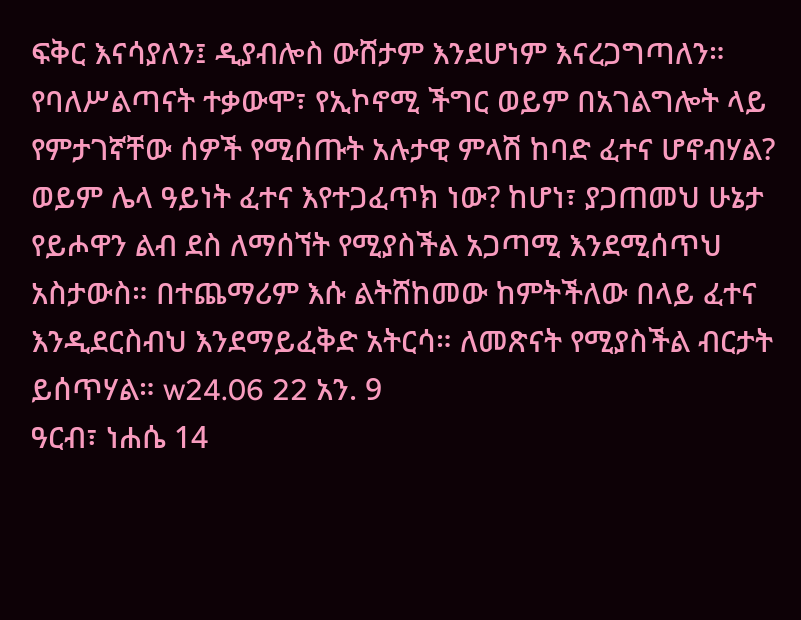ፍቅር እናሳያለን፤ ዲያብሎስ ውሸታም እንደሆነም እናረጋግጣለን። የባለሥልጣናት ተቃውሞ፣ የኢኮኖሚ ችግር ወይም በአገልግሎት ላይ የምታገኛቸው ሰዎች የሚሰጡት አሉታዊ ምላሽ ከባድ ፈተና ሆኖብሃል? ወይም ሌላ ዓይነት ፈተና እየተጋፈጥክ ነው? ከሆነ፣ ያጋጠመህ ሁኔታ የይሖዋን ልብ ደስ ለማሰኘት የሚያስችል አጋጣሚ እንደሚሰጥህ አስታውስ። በተጨማሪም እሱ ልትሸከመው ከምትችለው በላይ ፈተና እንዲደርስብህ እንደማይፈቅድ አትርሳ። ለመጽናት የሚያስችል ብርታት ይሰጥሃል። w24.06 22 አን. 9
ዓርብ፣ ነሐሴ 14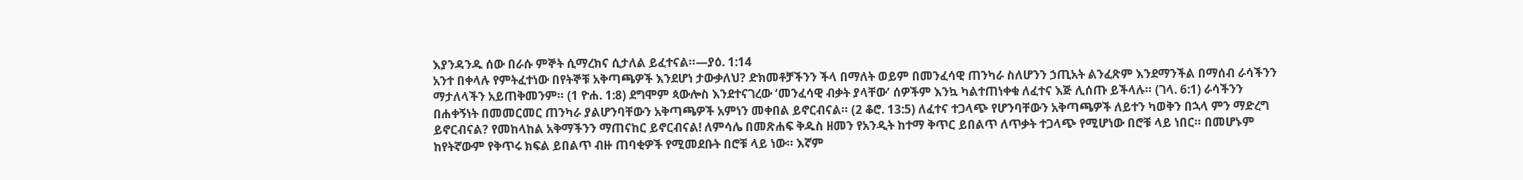እያንዳንዱ ሰው በራሱ ምኞት ሲማረክና ሲታለል ይፈተናል።—ያዕ. 1:14
አንተ በቀላሉ የምትፈተነው በየትኞቹ አቅጣጫዎች እንደሆነ ታውቃለህ? ድክመቶቻችንን ችላ በማለት ወይም በመንፈሳዊ ጠንካራ ስለሆንን ኃጢአት ልንፈጽም እንደማንችል በማሰብ ራሳችንን ማታለላችን አይጠቅመንም። (1 ዮሐ. 1:8) ደግሞም ጳውሎስ እንደተናገረው ‘መንፈሳዊ ብቃት ያላቸው’ ሰዎችም እንኳ ካልተጠነቀቁ ለፈተና እጅ ሊሰጡ ይችላሉ። (ገላ. 6:1) ራሳችንን በሐቀኝነት በመመርመር ጠንካራ ያልሆንባቸውን አቅጣጫዎች አምነን መቀበል ይኖርብናል። (2 ቆሮ. 13:5) ለፈተና ተጋላጭ የሆንባቸውን አቅጣጫዎች ለይተን ካወቅን በኋላ ምን ማድረግ ይኖርብናል? የመከላከል አቅማችንን ማጠናከር ይኖርብናል! ለምሳሌ በመጽሐፍ ቅዱስ ዘመን የአንዲት ከተማ ቅጥር ይበልጥ ለጥቃት ተጋላጭ የሚሆነው በሮቹ ላይ ነበር። በመሆኑም ከየትኛውም የቅጥሩ ክፍል ይበልጥ ብዙ ጠባቂዎች የሚመደቡት በሮቹ ላይ ነው። እኛም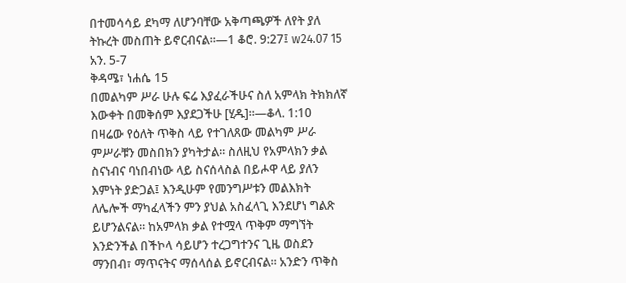በተመሳሳይ ደካማ ለሆንባቸው አቅጣጫዎች ለየት ያለ ትኩረት መስጠት ይኖርብናል።—1 ቆሮ. 9:27፤ w24.07 15 አን. 5-7
ቅዳሜ፣ ነሐሴ 15
በመልካም ሥራ ሁሉ ፍሬ እያፈራችሁና ስለ አምላክ ትክክለኛ እውቀት በመቅሰም እያደጋችሁ [ሂዱ]።—ቆላ. 1:10
በዛሬው የዕለት ጥቅስ ላይ የተገለጸው መልካም ሥራ ምሥራቹን መስበክን ያካትታል። ስለዚህ የአምላክን ቃል ስናነብና ባነበብነው ላይ ስናሰላስል በይሖዋ ላይ ያለን እምነት ያድጋል፤ እንዲሁም የመንግሥቱን መልእክት ለሌሎች ማካፈላችን ምን ያህል አስፈላጊ እንደሆነ ግልጽ ይሆንልናል። ከአምላክ ቃል የተሟላ ጥቅም ማግኘት እንድንችል በችኮላ ሳይሆን ተረጋግተንና ጊዜ ወስደን ማንበብ፣ ማጥናትና ማሰላሰል ይኖርብናል። አንድን ጥቅስ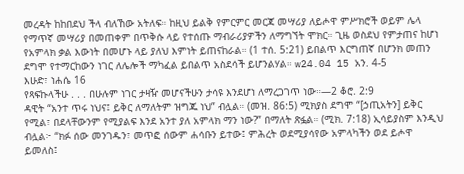መረዳት ከከበደህ ችላ ብለኸው አትለፍ። ከዚህ ይልቅ የምርምር መርጃ መሣሪያ ለይሖዋ ምሥክሮች ወይም ሌላ የማጥኛ መሣሪያ በመጠቀም በጥቅሱ ላይ የተሰጡ ማብራሪያዎችን ለማግኘት ሞክር። ጊዜ ወስደህ የምታጠና ከሆነ የአምላክ ቃል እውነት በመሆኑ ላይ ያለህ እምነት ይጠናከራል። (1 ተሰ. 5:21) ይበልጥ እርግጠኛ በሆንክ መጠን ደግሞ የተማርከውን ነገር ለሌሎች ማካፈል ይበልጥ አስደሳች ይሆንልሃል። w24.04 15 አን. 4-5
እሁድ፣ ነሐሴ 16
የጻፍኩላችሁ . . . በሁሉም ነገር ታዛዥ መሆናችሁን ታሳዩ እንደሆነ ለማረጋገጥ ነው።—2 ቆሮ. 2:9
ዳዊት “አንተ ጥሩ ነህና፤ ይቅር ለማለትም ዝግጁ ነህ” ብሏል። (መዝ. 86:5) ሚክያስ ደግሞ “[ኃጢአትን] ይቅር የሚል፣ በደላቸውንም የሚያልፍ እንደ አንተ ያለ አምላክ ማን ነው?” በማለት ጽፏል። (ሚክ. 7:18) ኢሳይያስም እንዲህ ብሏል፦ “ክፉ ሰው መንገዱን፣ መጥፎ ሰውም ሐሳቡን ይተው፤ ምሕረት ወደሚያሳየው አምላካችን ወደ ይሖዋ ይመለስ፤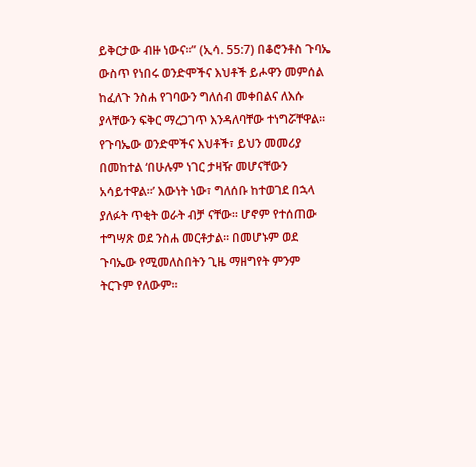ይቅርታው ብዙ ነውና።” (ኢሳ. 55:7) በቆሮንቶስ ጉባኤ ውስጥ የነበሩ ወንድሞችና እህቶች ይሖዋን መምሰል ከፈለጉ ንስሐ የገባውን ግለሰብ መቀበልና ለእሱ ያላቸውን ፍቅር ማረጋገጥ እንዳለባቸው ተነግሯቸዋል። የጉባኤው ወንድሞችና እህቶች፣ ይህን መመሪያ በመከተል ‘በሁሉም ነገር ታዛዥ መሆናቸውን አሳይተዋል።’ እውነት ነው፣ ግለሰቡ ከተወገደ በኋላ ያለፉት ጥቂት ወራት ብቻ ናቸው። ሆኖም የተሰጠው ተግሣጽ ወደ ንስሐ መርቶታል። በመሆኑም ወደ ጉባኤው የሚመለስበትን ጊዜ ማዘግየት ምንም ትርጉም የለውም።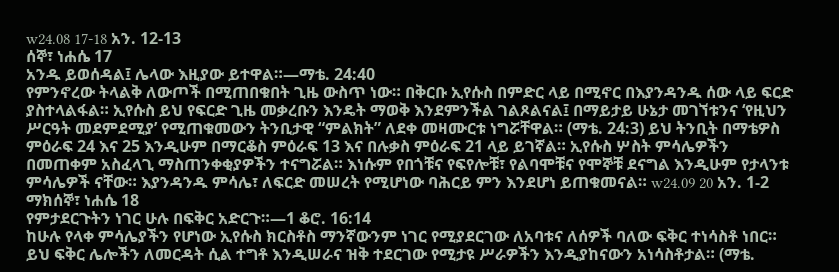w24.08 17-18 አን. 12-13
ሰኞ፣ ነሐሴ 17
አንዱ ይወሰዳል፤ ሌላው እዚያው ይተዋል።—ማቴ. 24:40
የምንኖረው ትላልቅ ለውጦች በሚጠበቁበት ጊዜ ውስጥ ነው። በቅርቡ ኢየሱስ በምድር ላይ በሚኖር በእያንዳንዱ ሰው ላይ ፍርድ ያስተላልፋል። ኢየሱስ ይህ የፍርድ ጊዜ መቃረቡን እንዴት ማወቅ እንደምንችል ገልጾልናል፤ በማይታይ ሁኔታ መገኘቱንና ‘የዚህን ሥርዓት መደምደሚያ’ የሚጠቁመውን ትንቢታዊ “ምልክት” ለደቀ መዛሙርቱ ነግሯቸዋል። (ማቴ. 24:3) ይህ ትንቢት በማቴዎስ ምዕራፍ 24 እና 25 እንዲሁም በማርቆስ ምዕራፍ 13 እና በሉቃስ ምዕራፍ 21 ላይ ይገኛል። ኢየሱስ ሦስት ምሳሌዎችን በመጠቀም አስፈላጊ ማስጠንቀቂያዎችን ተናግሯል። እነሱም የበጎቹና የፍየሎቹ፣ የልባሞቹና የሞኞቹ ደናግል እንዲሁም የታላንቱ ምሳሌዎች ናቸው። እያንዳንዱ ምሳሌ፣ ለፍርድ መሠረት የሚሆነው ባሕርይ ምን እንደሆነ ይጠቁመናል። w24.09 20 አን. 1-2
ማክሰኞ፣ ነሐሴ 18
የምታደርጉትን ነገር ሁሉ በፍቅር አድርጉ።—1 ቆሮ. 16:14
ከሁሉ የላቀ ምሳሌያችን የሆነው ኢየሱስ ክርስቶስ ማንኛውንም ነገር የሚያደርገው ለአባቱና ለሰዎች ባለው ፍቅር ተነሳስቶ ነበር። ይህ ፍቅር ሌሎችን ለመርዳት ሲል ተግቶ እንዲሠራና ዝቅ ተደርገው የሚታዩ ሥራዎችን እንዲያከናውን አነሳስቶታል። (ማቴ.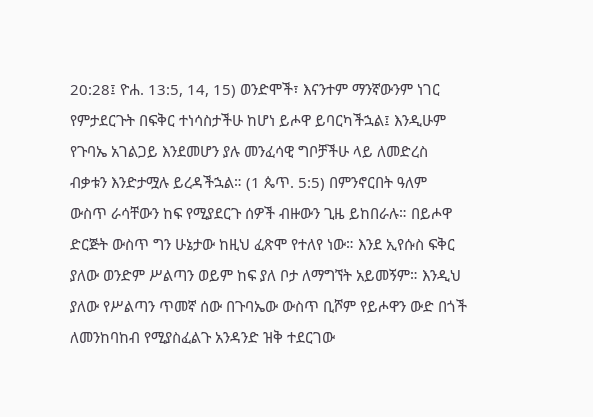20:28፤ ዮሐ. 13:5, 14, 15) ወንድሞች፣ እናንተም ማንኛውንም ነገር የምታደርጉት በፍቅር ተነሳስታችሁ ከሆነ ይሖዋ ይባርካችኋል፤ እንዲሁም የጉባኤ አገልጋይ እንደመሆን ያሉ መንፈሳዊ ግቦቻችሁ ላይ ለመድረስ ብቃቱን እንድታሟሉ ይረዳችኋል። (1 ጴጥ. 5:5) በምንኖርበት ዓለም ውስጥ ራሳቸውን ከፍ የሚያደርጉ ሰዎች ብዙውን ጊዜ ይከበራሉ። በይሖዋ ድርጅት ውስጥ ግን ሁኔታው ከዚህ ፈጽሞ የተለየ ነው። እንደ ኢየሱስ ፍቅር ያለው ወንድም ሥልጣን ወይም ከፍ ያለ ቦታ ለማግኘት አይመኝም። እንዲህ ያለው የሥልጣን ጥመኛ ሰው በጉባኤው ውስጥ ቢሾም የይሖዋን ውድ በጎች ለመንከባከብ የሚያስፈልጉ አንዳንድ ዝቅ ተደርገው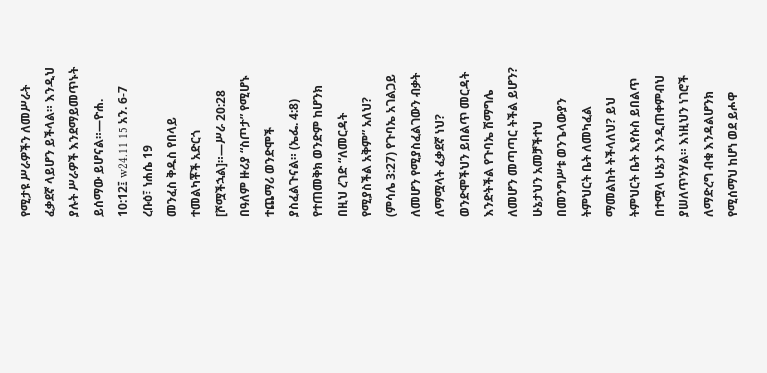የሚታዩ ሥራዎችን ለመሥራት ፈቃደኛ ላይሆን ይችላል። እንዲህ ያሉት ሥራዎች እንደማይመጥኑት ይሰማው ይሆናል።—ዮሐ. 10:12፤ w24.11 15 አን. 6-7
ረቡዕ፣ ነሐሴ 19
መንፈስ ቅዱስ የበላይ ተመልካቾች አድርጎ [ሾሟችኋል]።—ሥራ 20:28
በዓለም ዙሪያ “ስጦታ” የሚሆኑ ተጨማሪ ወንድሞች ያስፈልጉናል። (ኤፌ. 4:8) የተጠመቅክ ወንድም ከሆንክ በዚህ ረገድ “ለመርዳት የሚያስችል አቅም” አለህ? (ምሳሌ 3:27) የጉባኤ አገልጋይ ለመሆን የሚያስፈልገውን ብቃት ለማሟላት ፈቃደኛ ነህ? ወንድሞችህን ይበልጥ መርዳት እንድትችል የጉባኤ ሽማግሌ ለመሆን መጣጣር ትችል ይሆን? ሁኔታህን አመቻችተህ በመንግሥቱ ወንጌላውያን ትምህርት ቤት ለመካፈል ማመልከት ትችላለህ? ይህ ትምህርት ቤት ኢየሱስ ይበልጥ በተሟላ ሁኔታ እንዲጠቀምብህ ያሠለጥንሃል። እነዚህን ነገሮች ለማድረግ ብቁ እንዳልሆንክ የሚሰማህ ከሆነ ወደ ይሖዋ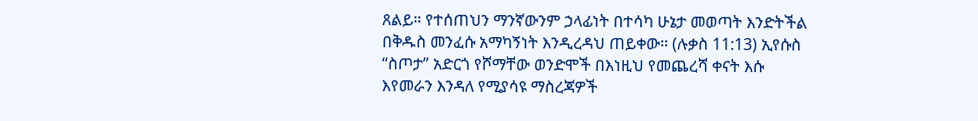ጸልይ። የተሰጠህን ማንኛውንም ኃላፊነት በተሳካ ሁኔታ መወጣት እንድትችል በቅዱስ መንፈሱ አማካኝነት እንዲረዳህ ጠይቀው። (ሉቃስ 11:13) ኢየሱስ “ስጦታ” አድርጎ የሾማቸው ወንድሞች በእነዚህ የመጨረሻ ቀናት እሱ እየመራን እንዳለ የሚያሳዩ ማስረጃዎች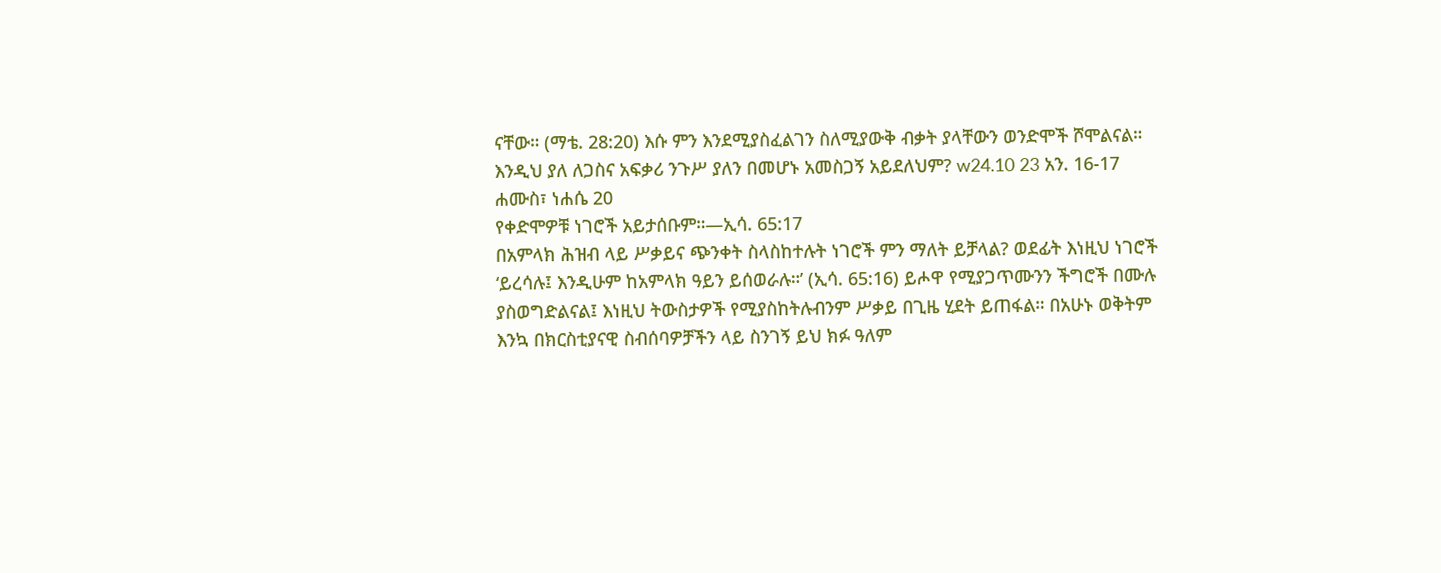ናቸው። (ማቴ. 28:20) እሱ ምን እንደሚያስፈልገን ስለሚያውቅ ብቃት ያላቸውን ወንድሞች ሾሞልናል። እንዲህ ያለ ለጋስና አፍቃሪ ንጉሥ ያለን በመሆኑ አመስጋኝ አይደለህም? w24.10 23 አን. 16-17
ሐሙስ፣ ነሐሴ 20
የቀድሞዎቹ ነገሮች አይታሰቡም።—ኢሳ. 65:17
በአምላክ ሕዝብ ላይ ሥቃይና ጭንቀት ስላስከተሉት ነገሮች ምን ማለት ይቻላል? ወደፊት እነዚህ ነገሮች ‘ይረሳሉ፤ እንዲሁም ከአምላክ ዓይን ይሰወራሉ።’ (ኢሳ. 65:16) ይሖዋ የሚያጋጥሙንን ችግሮች በሙሉ ያስወግድልናል፤ እነዚህ ትውስታዎች የሚያስከትሉብንም ሥቃይ በጊዜ ሂደት ይጠፋል። በአሁኑ ወቅትም እንኳ በክርስቲያናዊ ስብሰባዎቻችን ላይ ስንገኝ ይህ ክፉ ዓለም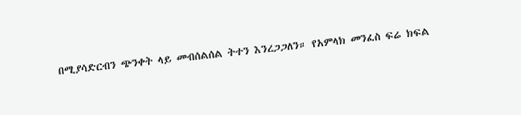በሚያሳድርብን ጭንቀት ላይ መብሰልሰል ትተን እንረጋጋለን። የአምላክ መንፈስ ፍሬ ክፍል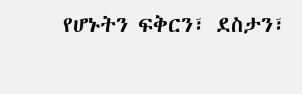የሆኑትን ፍቅርን፣ ደስታን፣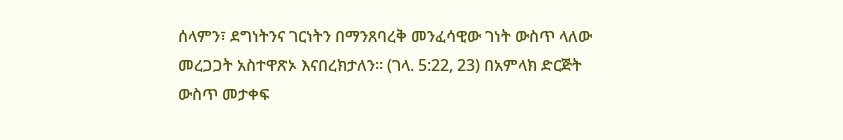ሰላምን፣ ደግነትንና ገርነትን በማንጸባረቅ መንፈሳዊው ገነት ውስጥ ላለው መረጋጋት አስተዋጽኦ እናበረክታለን። (ገላ. 5:22, 23) በአምላክ ድርጅት ውስጥ መታቀፍ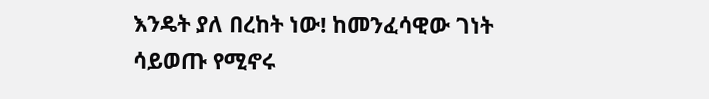እንዴት ያለ በረከት ነው! ከመንፈሳዊው ገነት ሳይወጡ የሚኖሩ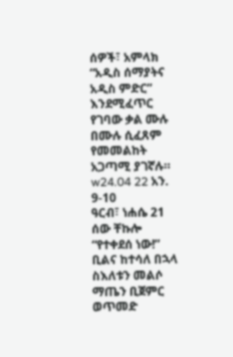ሰዎች፣ አምላክ “አዲስ ሰማያትና አዲስ ምድር” እንደሚፈጥር የገባው ቃል ሙሉ በሙሉ ሲፈጸም የመመልከት አጋጣሚ ያገኛሉ። w24.04 22 አን. 9-10
ዓርብ፣ ነሐሴ 21
ሰው ቸኩሎ “የተቀደሰ ነው!” ቢልና ከተሳለ በኋላ ስእለቱን መልሶ ማጤን ቢጀምር ወጥመድ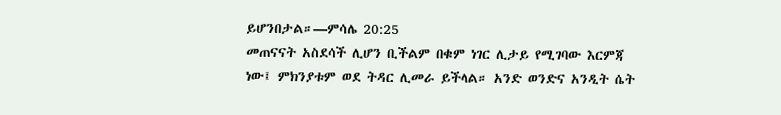ይሆንበታል።—ምሳሌ 20:25
መጠናናት አስደሳች ሊሆን ቢችልም በቁም ነገር ሊታይ የሚገባው እርምጃ ነው፤ ምክንያቱም ወደ ትዳር ሊመራ ይችላል። አንድ ወንድና አንዲት ሴት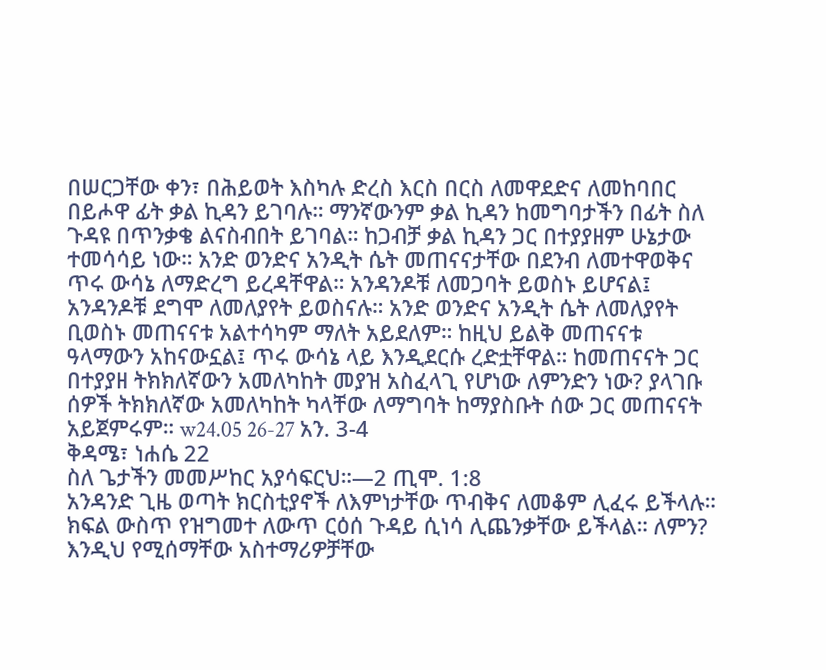በሠርጋቸው ቀን፣ በሕይወት እስካሉ ድረስ እርስ በርስ ለመዋደድና ለመከባበር በይሖዋ ፊት ቃል ኪዳን ይገባሉ። ማንኛውንም ቃል ኪዳን ከመግባታችን በፊት ስለ ጉዳዩ በጥንቃቄ ልናስብበት ይገባል። ከጋብቻ ቃል ኪዳን ጋር በተያያዘም ሁኔታው ተመሳሳይ ነው። አንድ ወንድና አንዲት ሴት መጠናናታቸው በደንብ ለመተዋወቅና ጥሩ ውሳኔ ለማድረግ ይረዳቸዋል። አንዳንዶቹ ለመጋባት ይወስኑ ይሆናል፤ አንዳንዶቹ ደግሞ ለመለያየት ይወስናሉ። አንድ ወንድና አንዲት ሴት ለመለያየት ቢወስኑ መጠናናቱ አልተሳካም ማለት አይደለም። ከዚህ ይልቅ መጠናናቱ ዓላማውን አከናውኗል፤ ጥሩ ውሳኔ ላይ እንዲደርሱ ረድቷቸዋል። ከመጠናናት ጋር በተያያዘ ትክክለኛውን አመለካከት መያዝ አስፈላጊ የሆነው ለምንድን ነው? ያላገቡ ሰዎች ትክክለኛው አመለካከት ካላቸው ለማግባት ከማያስቡት ሰው ጋር መጠናናት አይጀምሩም። w24.05 26-27 አን. 3-4
ቅዳሜ፣ ነሐሴ 22
ስለ ጌታችን መመሥከር አያሳፍርህ።—2 ጢሞ. 1:8
አንዳንድ ጊዜ ወጣት ክርስቲያኖች ለእምነታቸው ጥብቅና ለመቆም ሊፈሩ ይችላሉ። ክፍል ውስጥ የዝግመተ ለውጥ ርዕሰ ጉዳይ ሲነሳ ሊጨንቃቸው ይችላል። ለምን? እንዲህ የሚሰማቸው አስተማሪዎቻቸው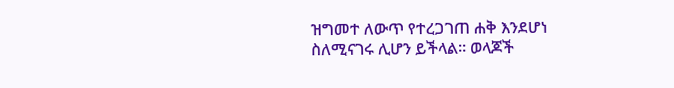ዝግመተ ለውጥ የተረጋገጠ ሐቅ እንደሆነ ስለሚናገሩ ሊሆን ይችላል። ወላጆች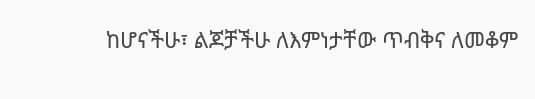ከሆናችሁ፣ ልጆቻችሁ ለእምነታቸው ጥብቅና ለመቆም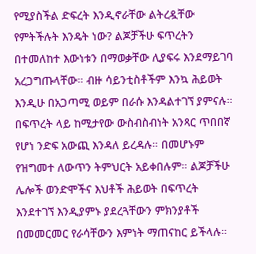የሚያስችል ድፍረት እንዲኖራቸው ልትረዷቸው የምትችሉት እንዴት ነው? ልጆቻችሁ ፍጥረትን በተመለከተ እውነቱን በማወቃቸው ሊያፍሩ እንደማይገባ አረጋግጡላቸው። ብዙ ሳይንቲስቶችም እንኳ ሕይወት እንዲሁ በአጋጣሚ ወይም በራሱ እንዳልተገኘ ያምናሉ። በፍጥረት ላይ ከሚታየው ውስብስብነት አንጻር ጥበበኛ የሆነ ንድፍ አውጪ እንዳለ ይረዳሉ። በመሆኑም የዝግመተ ለውጥን ትምህርት አይቀበሉም። ልጆቻችሁ ሌሎች ወንድሞችና እህቶች ሕይወት በፍጥረት እንደተገኘ እንዲያምኑ ያደረጓቸውን ምክንያቶች በመመርመር የራሳቸውን እምነት ማጠናከር ይችላሉ።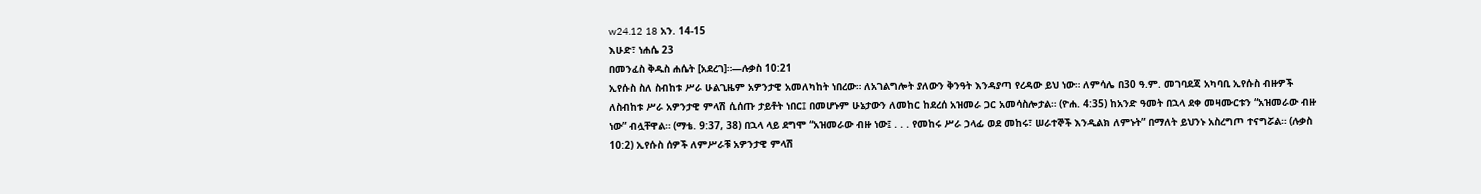w24.12 18 አን. 14-15
እሁድ፣ ነሐሴ 23
በመንፈስ ቅዱስ ሐሴት [አደረገ]።—ሉቃስ 10:21
ኢየሱስ ስለ ስብከቱ ሥራ ሁልጊዜም አዎንታዊ አመለካከት ነበረው። ለአገልግሎት ያለውን ቅንዓት እንዳያጣ የረዳው ይህ ነው። ለምሳሌ በ30 ዓ.ም. መገባደጃ አካባቢ ኢየሱስ ብዙዎች ለስብከቱ ሥራ አዎንታዊ ምላሽ ሲሰጡ ታይቶት ነበር፤ በመሆኑም ሁኔታውን ለመከር ከደረሰ አዝመራ ጋር አመሳስሎታል። (ዮሐ. 4:35) ከአንድ ዓመት በኋላ ደቀ መዛሙርቱን “አዝመራው ብዙ ነው” ብሏቸዋል። (ማቴ. 9:37, 38) በኋላ ላይ ደግሞ “አዝመራው ብዙ ነው፤ . . . የመከሩ ሥራ ኃላፊ ወደ መከሩ፣ ሠራተኞች እንዲልክ ለምኑት” በማለት ይህንኑ አስረግጦ ተናግሯል። (ሉቃስ 10:2) ኢየሱስ ሰዎች ለምሥራቹ አዎንታዊ ምላሽ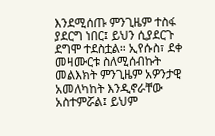እንደሚሰጡ ምንጊዜም ተስፋ ያደርግ ነበር፤ ይህን ሲያደርጉ ደግሞ ተደስቷል። ኢየሱስ፣ ደቀ መዛሙርቱ ስለሚሰብኩት መልእክት ምንጊዜም አዎንታዊ አመለካከት እንዲኖራቸው አስተምሯል፤ ይህም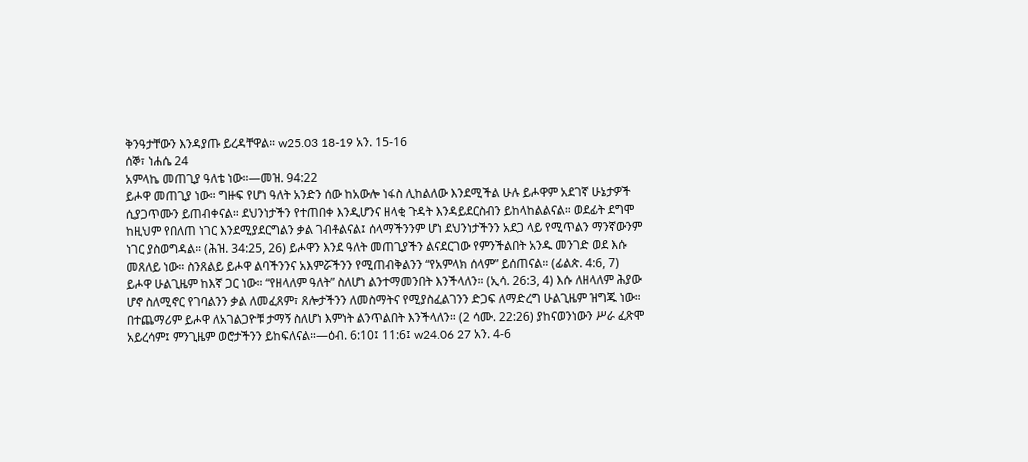ቅንዓታቸውን እንዳያጡ ይረዳቸዋል። w25.03 18-19 አን. 15-16
ሰኞ፣ ነሐሴ 24
አምላኬ መጠጊያ ዓለቴ ነው።—መዝ. 94:22
ይሖዋ መጠጊያ ነው። ግዙፍ የሆነ ዓለት አንድን ሰው ከአውሎ ነፋስ ሊከልለው እንደሚችል ሁሉ ይሖዋም አደገኛ ሁኔታዎች ሲያጋጥሙን ይጠብቀናል። ደህንነታችን የተጠበቀ እንዲሆንና ዘላቂ ጉዳት እንዳይደርስብን ይከላከልልናል። ወደፊት ደግሞ ከዚህም የበለጠ ነገር እንደሚያደርግልን ቃል ገብቶልናል፤ ሰላማችንንም ሆነ ደህንነታችንን አደጋ ላይ የሚጥልን ማንኛውንም ነገር ያስወግዳል። (ሕዝ. 34:25, 26) ይሖዋን እንደ ዓለት መጠጊያችን ልናደርገው የምንችልበት አንዱ መንገድ ወደ እሱ መጸለይ ነው። ስንጸልይ ይሖዋ ልባችንንና አእምሯችንን የሚጠብቅልንን “የአምላክ ሰላም” ይሰጠናል። (ፊልጵ. 4:6, 7) ይሖዋ ሁልጊዜም ከእኛ ጋር ነው። “የዘላለም ዓለት” ስለሆነ ልንተማመንበት እንችላለን። (ኢሳ. 26:3, 4) እሱ ለዘላለም ሕያው ሆኖ ስለሚኖር የገባልንን ቃል ለመፈጸም፣ ጸሎታችንን ለመስማትና የሚያስፈልገንን ድጋፍ ለማድረግ ሁልጊዜም ዝግጁ ነው። በተጨማሪም ይሖዋ ለአገልጋዮቹ ታማኝ ስለሆነ እምነት ልንጥልበት እንችላለን። (2 ሳሙ. 22:26) ያከናወንነውን ሥራ ፈጽሞ አይረሳም፤ ምንጊዜም ወሮታችንን ይከፍለናል።—ዕብ. 6:10፤ 11:6፤ w24.06 27 አን. 4-6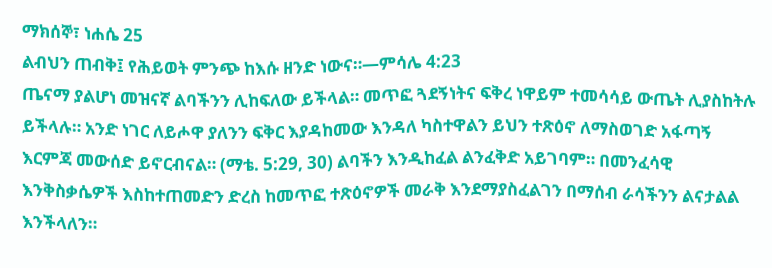ማክሰኞ፣ ነሐሴ 25
ልብህን ጠብቅ፤ የሕይወት ምንጭ ከእሱ ዘንድ ነውና።—ምሳሌ 4:23
ጤናማ ያልሆነ መዝናኛ ልባችንን ሊከፍለው ይችላል። መጥፎ ጓደኝነትና ፍቅረ ነዋይም ተመሳሳይ ውጤት ሊያስከትሉ ይችላሉ። አንድ ነገር ለይሖዋ ያለንን ፍቅር እያዳከመው እንዳለ ካስተዋልን ይህን ተጽዕኖ ለማስወገድ አፋጣኝ እርምጃ መውሰድ ይኖርብናል። (ማቴ. 5:29, 30) ልባችን እንዲከፈል ልንፈቅድ አይገባም። በመንፈሳዊ እንቅስቃሴዎች እስከተጠመድን ድረስ ከመጥፎ ተጽዕኖዎች መራቅ እንደማያስፈልገን በማሰብ ራሳችንን ልናታልል እንችላለን።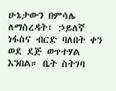ሁኔታውን በምሳሌ ለማስረዳት፣ ኃይለኛ ነፋስና ብርድ ባለበት ቀን ወደ ደጅ ወጥተሃል እንበል። ቤት ስትገባ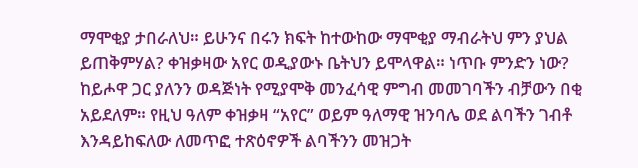ማሞቂያ ታበራለህ። ይሁንና በሩን ክፍት ከተውከው ማሞቂያ ማብራትህ ምን ያህል ይጠቅምሃል? ቀዝቃዛው አየር ወዲያውኑ ቤትህን ይሞላዋል። ነጥቡ ምንድን ነው? ከይሖዋ ጋር ያለንን ወዳጅነት የሚያሞቅ መንፈሳዊ ምግብ መመገባችን ብቻውን በቂ አይደለም። የዚህ ዓለም ቀዝቃዛ “አየር” ወይም ዓለማዊ ዝንባሌ ወደ ልባችን ገብቶ እንዳይከፍለው ለመጥፎ ተጽዕኖዎች ልባችንን መዝጋት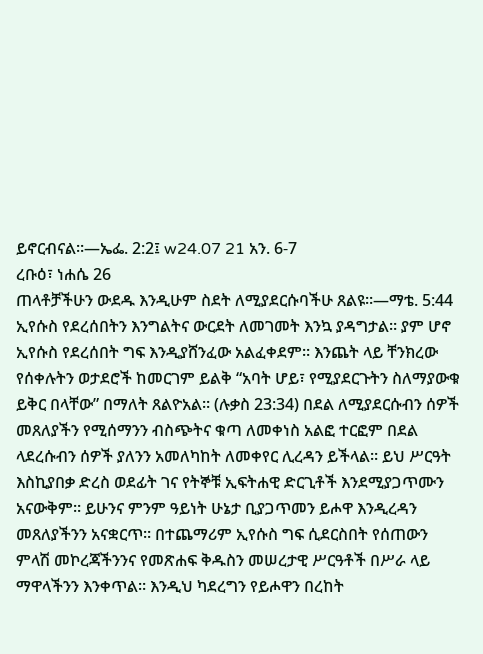ይኖርብናል።—ኤፌ. 2:2፤ w24.07 21 አን. 6-7
ረቡዕ፣ ነሐሴ 26
ጠላቶቻችሁን ውደዱ እንዲሁም ስደት ለሚያደርሱባችሁ ጸልዩ።—ማቴ. 5:44
ኢየሱስ የደረሰበትን እንግልትና ውርደት ለመገመት እንኳ ያዳግታል። ያም ሆኖ ኢየሱስ የደረሰበት ግፍ እንዲያሸንፈው አልፈቀደም። እንጨት ላይ ቸንክረው የሰቀሉትን ወታደሮች ከመርገም ይልቅ “አባት ሆይ፣ የሚያደርጉትን ስለማያውቁ ይቅር በላቸው” በማለት ጸልዮአል። (ሉቃስ 23:34) በደል ለሚያደርሱብን ሰዎች መጸለያችን የሚሰማንን ብስጭትና ቁጣ ለመቀነስ አልፎ ተርፎም በደል ላደረሱብን ሰዎች ያለንን አመለካከት ለመቀየር ሊረዳን ይችላል። ይህ ሥርዓት እስኪያበቃ ድረስ ወደፊት ገና የትኞቹ ኢፍትሐዊ ድርጊቶች እንደሚያጋጥሙን አናውቅም። ይሁንና ምንም ዓይነት ሁኔታ ቢያጋጥመን ይሖዋ እንዲረዳን መጸለያችንን አናቋርጥ። በተጨማሪም ኢየሱስ ግፍ ሲደርስበት የሰጠውን ምላሽ መኮረጃችንንና የመጽሐፍ ቅዱስን መሠረታዊ ሥርዓቶች በሥራ ላይ ማዋላችንን እንቀጥል። እንዲህ ካደረግን የይሖዋን በረከት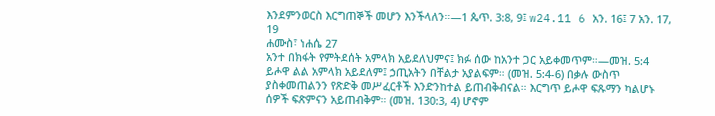እንደምንወርስ እርግጠኞች መሆን እንችላለን።—1 ጴጥ. 3:8, 9፤ w24.11 6 አን. 16፤ 7 አን. 17, 19
ሐሙስ፣ ነሐሴ 27
አንተ በክፋት የምትደሰት አምላክ አይደለህምና፤ ክፉ ሰው ከአንተ ጋር አይቀመጥም።—መዝ. 5:4
ይሖዋ ልል አምላክ አይደለም፤ ኃጢአትን በቸልታ አያልፍም። (መዝ. 5:4-6) በቃሉ ውስጥ ያስቀመጠልንን የጽድቅ መሥፈርቶች እንድንከተል ይጠብቅብናል። እርግጥ ይሖዋ ፍጹማን ካልሆኑ ሰዎች ፍጽምናን አይጠብቅም። (መዝ. 130:3, 4) ሆኖም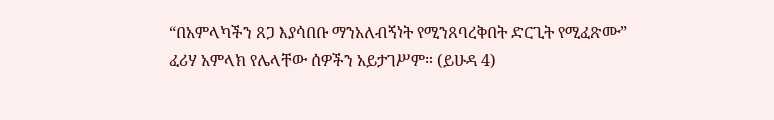“በአምላካችን ጸጋ እያሳበቡ ማንአለብኝነት የሚንጸባረቅበት ድርጊት የሚፈጽሙ” ፈሪሃ አምላክ የሌላቸው ሰዎችን አይታገሥም። (ይሁዳ 4)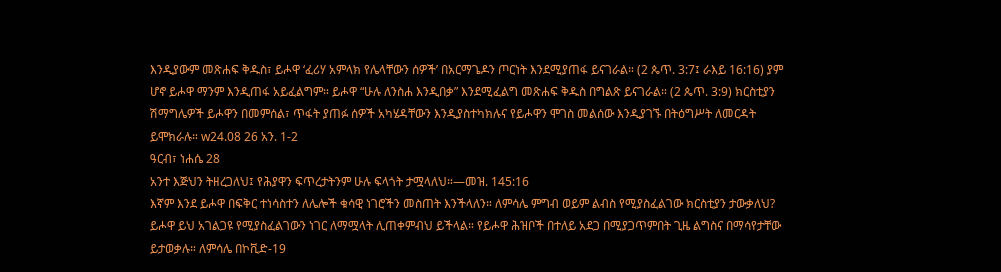እንዲያውም መጽሐፍ ቅዱስ፣ ይሖዋ ‘ፈሪሃ አምላክ የሌላቸውን ሰዎች’ በአርማጌዶን ጦርነት እንደሚያጠፋ ይናገራል። (2 ጴጥ. 3:7፤ ራእይ 16:16) ያም ሆኖ ይሖዋ ማንም እንዲጠፋ አይፈልግም። ይሖዋ “ሁሉ ለንስሐ እንዲበቃ” እንደሚፈልግ መጽሐፍ ቅዱስ በግልጽ ይናገራል። (2 ጴጥ. 3:9) ክርስቲያን ሽማግሌዎች ይሖዋን በመምሰል፣ ጥፋት ያጠፉ ሰዎች አካሄዳቸውን እንዲያስተካክሉና የይሖዋን ሞገስ መልሰው እንዲያገኙ በትዕግሥት ለመርዳት ይሞክራሉ። w24.08 26 አን. 1-2
ዓርብ፣ ነሐሴ 28
አንተ እጅህን ትዘረጋለህ፤ የሕያዋን ፍጥረታትንም ሁሉ ፍላጎት ታሟላለህ።—መዝ. 145:16
እኛም እንደ ይሖዋ በፍቅር ተነሳስተን ለሌሎች ቁሳዊ ነገሮችን መስጠት እንችላለን። ለምሳሌ ምግብ ወይም ልብስ የሚያስፈልገው ክርስቲያን ታውቃለህ? ይሖዋ ይህ አገልጋዩ የሚያስፈልገውን ነገር ለማሟላት ሊጠቀምብህ ይችላል። የይሖዋ ሕዝቦች በተለይ አደጋ በሚያጋጥምበት ጊዜ ልግስና በማሳየታቸው ይታወቃሉ። ለምሳሌ በኮቪድ-19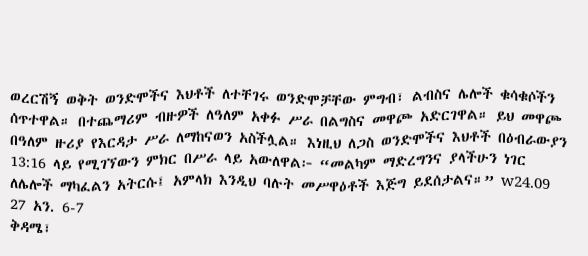ወረርሽኝ ወቅት ወንድሞችና እህቶች ለተቸገሩ ወንድሞቻቸው ምግብ፣ ልብስና ሌሎች ቁሳቁሶችን ሰጥተዋል። በተጨማሪም ብዙዎች ለዓለም አቀፉ ሥራ በልግስና መዋጮ አድርገዋል። ይህ መዋጮ በዓለም ዙሪያ የእርዳታ ሥራ ለማከናወን አስችሏል። እነዚህ ለጋስ ወንድሞችና እህቶች በዕብራውያን 13:16 ላይ የሚገኘውን ምክር በሥራ ላይ አውለዋል፦ “መልካም ማድረግንና ያላችሁን ነገር ለሌሎች ማካፈልን አትርሱ፤ አምላክ እንዲህ ባሉት መሥዋዕቶች እጅግ ይደሰታልና።” w24.09 27 አን. 6-7
ቅዳሜ፣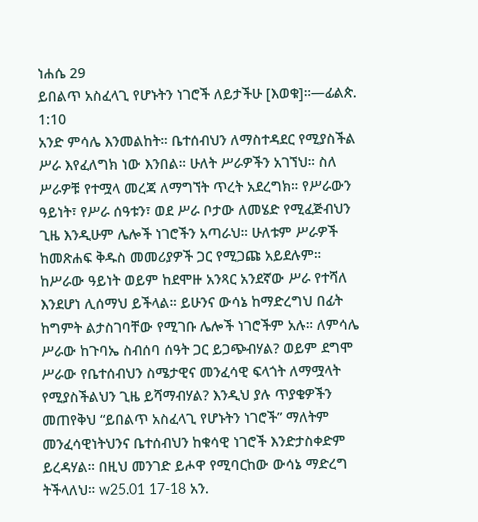ነሐሴ 29
ይበልጥ አስፈላጊ የሆኑትን ነገሮች ለይታችሁ [እወቁ]።—ፊልጵ. 1:10
አንድ ምሳሌ እንመልከት። ቤተሰብህን ለማስተዳደር የሚያስችል ሥራ እየፈለግክ ነው እንበል። ሁለት ሥራዎችን አገኘህ። ስለ ሥራዎቹ የተሟላ መረጃ ለማግኘት ጥረት አደረግክ። የሥራውን ዓይነት፣ የሥራ ሰዓቱን፣ ወደ ሥራ ቦታው ለመሄድ የሚፈጅብህን ጊዜ እንዲሁም ሌሎች ነገሮችን አጣራህ። ሁለቱም ሥራዎች ከመጽሐፍ ቅዱስ መመሪያዎች ጋር የሚጋጩ አይደሉም። ከሥራው ዓይነት ወይም ከደሞዙ አንጻር አንደኛው ሥራ የተሻለ እንደሆነ ሊሰማህ ይችላል። ይሁንና ውሳኔ ከማድረግህ በፊት ከግምት ልታስገባቸው የሚገቡ ሌሎች ነገሮችም አሉ። ለምሳሌ ሥራው ከጉባኤ ስብሰባ ሰዓት ጋር ይጋጭብሃል? ወይም ደግሞ ሥራው የቤተሰብህን ስሜታዊና መንፈሳዊ ፍላጎት ለማሟላት የሚያስችልህን ጊዜ ይሻማብሃል? እንዲህ ያሉ ጥያቄዎችን መጠየቅህ “ይበልጥ አስፈላጊ የሆኑትን ነገሮች” ማለትም መንፈሳዊነትህንና ቤተሰብህን ከቁሳዊ ነገሮች እንድታስቀድም ይረዳሃል። በዚህ መንገድ ይሖዋ የሚባርከው ውሳኔ ማድረግ ትችላለህ። w25.01 17-18 አን.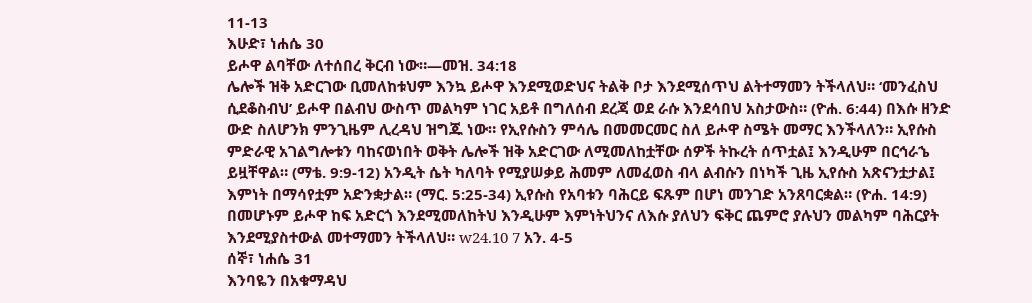11-13
እሁድ፣ ነሐሴ 30
ይሖዋ ልባቸው ለተሰበረ ቅርብ ነው።—መዝ. 34:18
ሌሎች ዝቅ አድርገው ቢመለከቱህም እንኳ ይሖዋ እንደሚወድህና ትልቅ ቦታ እንደሚሰጥህ ልትተማመን ትችላለህ። ‘መንፈስህ ሲደቆስብህ’ ይሖዋ በልብህ ውስጥ መልካም ነገር አይቶ በግለሰብ ደረጃ ወደ ራሱ እንደሳበህ አስታውስ። (ዮሐ. 6:44) በእሱ ዘንድ ውድ ስለሆንክ ምንጊዜም ሊረዳህ ዝግጁ ነው። የኢየሱስን ምሳሌ በመመርመር ስለ ይሖዋ ስሜት መማር እንችላለን። ኢየሱስ ምድራዊ አገልግሎቱን ባከናወነበት ወቅት ሌሎች ዝቅ አድርገው ለሚመለከቷቸው ሰዎች ትኩረት ሰጥቷል፤ እንዲሁም በርኅራኄ ይዟቸዋል። (ማቴ. 9:9-12) አንዲት ሴት ካለባት የሚያሠቃይ ሕመም ለመፈወስ ብላ ልብሱን በነካች ጊዜ ኢየሱስ አጽናንቷታል፤ እምነት በማሳየቷም አድንቋታል። (ማር. 5:25-34) ኢየሱስ የአባቱን ባሕርይ ፍጹም በሆነ መንገድ አንጸባርቋል። (ዮሐ. 14:9) በመሆኑም ይሖዋ ከፍ አድርጎ እንደሚመለከትህ እንዲሁም እምነትህንና ለእሱ ያለህን ፍቅር ጨምሮ ያሉህን መልካም ባሕርያት እንደሚያስተውል መተማመን ትችላለህ። w24.10 7 አን. 4-5
ሰኞ፣ ነሐሴ 31
እንባዬን በአቁማዳህ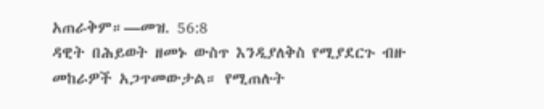አጠራቅም።—መዝ. 56:8
ዳዊት በሕይወት ዘመኑ ውስጥ እንዲያለቅስ የሚያደርጉ ብዙ መከራዎች አጋጥመውታል። የሚጠሉት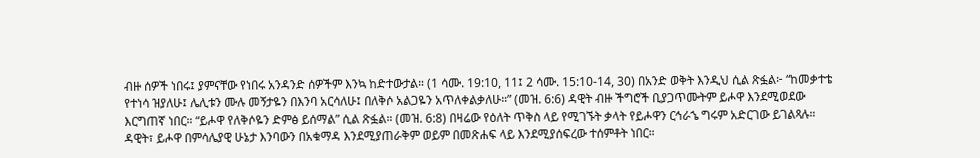ብዙ ሰዎች ነበሩ፤ ያምናቸው የነበሩ አንዳንድ ሰዎችም እንኳ ከድተውታል። (1 ሳሙ. 19:10, 11፤ 2 ሳሙ. 15:10-14, 30) በአንድ ወቅት እንዲህ ሲል ጽፏል፦ “ከመቃተቴ የተነሳ ዝያለሁ፤ ሌሊቱን ሙሉ መኝታዬን በእንባ አርሳለሁ፤ በለቅሶ አልጋዬን አጥለቀልቃለሁ።” (መዝ. 6:6) ዳዊት ብዙ ችግሮች ቢያጋጥሙትም ይሖዋ እንደሚወደው እርግጠኛ ነበር። “ይሖዋ የለቅሶዬን ድምፅ ይሰማል” ሲል ጽፏል። (መዝ. 6:8) በዛሬው የዕለት ጥቅስ ላይ የሚገኙት ቃላት የይሖዋን ርኅራኄ ግሩም አድርገው ይገልጻሉ። ዳዊት፣ ይሖዋ በምሳሌያዊ ሁኔታ እንባውን በአቁማዳ እንደሚያጠራቅም ወይም በመጽሐፍ ላይ እንደሚያሰፍረው ተሰምቶት ነበር።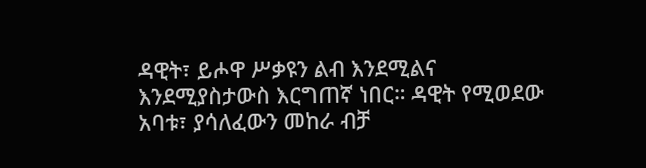ዳዊት፣ ይሖዋ ሥቃዩን ልብ እንደሚልና እንደሚያስታውስ እርግጠኛ ነበር። ዳዊት የሚወደው አባቱ፣ ያሳለፈውን መከራ ብቻ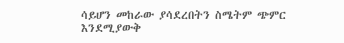ሳይሆን መከራው ያሳደረበትን ስሜትም ጭምር እንደሚያውቅ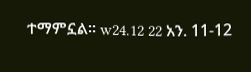ተማምኗል። w24.12 22 አን. 11-12